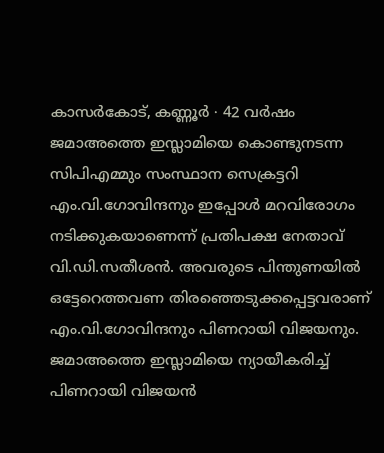കാസർകോട്, കണ്ണൂർ ∙ 42 വർഷം ജമാഅത്തെ ഇസ്ലാമിയെ കൊണ്ടുനടന്ന സിപിഎമ്മും സംസ്ഥാന സെക്രട്ടറി എം.വി.ഗോവിന്ദനും ഇപ്പോൾ മറവിരോഗം നടിക്കുകയാണെന്ന് പ്രതിപക്ഷ നേതാവ് വി.ഡി.സതീശൻ. അവരുടെ പിന്തുണയിൽ ഒട്ടേറെത്തവണ തിരഞ്ഞെടുക്കപ്പെട്ടവരാണ് എം.വി.ഗോവിന്ദനും പിണറായി വിജയനും.
ജമാഅത്തെ ഇസ്ലാമിയെ ന്യായീകരിച്ച് പിണറായി വിജയൻ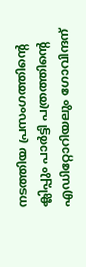നടത്തിയ പ്രസംഗത്തിന്റെ ക്ലിപ്പും പാർട്ടി പത്രത്തിന്റെ എഡിറ്റോറിയലും ഗോവിന്ദന്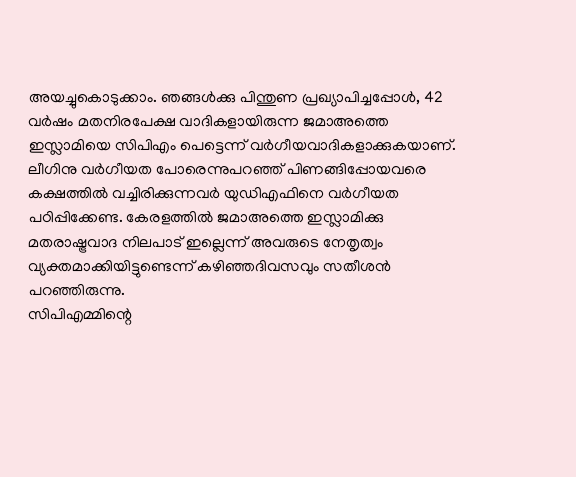അയച്ചുകൊടുക്കാം. ഞങ്ങൾക്കു പിന്തുണ പ്രഖ്യാപിച്ചപ്പോൾ, 42 വർഷം മതനിരപേക്ഷ വാദികളായിരുന്ന ജമാഅത്തെ ഇസ്ലാമിയെ സിപിഎം പെട്ടെന്ന് വർഗീയവാദികളാക്കുകയാണ്.
ലീഗിനു വർഗീയത പോരെന്നുപറഞ്ഞ് പിണങ്ങിപ്പോയവരെ കക്ഷത്തിൽ വച്ചിരിക്കുന്നവർ യുഡിഎഫിനെ വർഗീയത പഠിപ്പിക്കേണ്ട. കേരളത്തിൽ ജമാഅത്തെ ഇസ്ലാമിക്കു മതരാഷ്ട്രവാദ നിലപാട് ഇല്ലെന്ന് അവരുടെ നേതൃത്വം വ്യക്തമാക്കിയിട്ടുണ്ടെന്ന് കഴിഞ്ഞദിവസവും സതീശൻ പറഞ്ഞിരുന്നു.
സിപിഎമ്മിന്റെ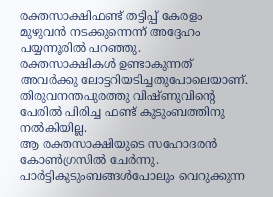രക്തസാക്ഷിഫണ്ട് തട്ടിപ്പ് കേരളം മുഴുവൻ നടക്കുന്നെന്ന് അദ്ദേഹം പയ്യന്നൂരിൽ പറഞ്ഞു.
രക്തസാക്ഷികൾ ഉണ്ടാകുന്നത് അവർക്കു ലോട്ടറിയടിച്ചതുപോലെയാണ്. തിരുവനന്തപുരത്തു വിഷ്ണുവിന്റെ പേരിൽ പിരിച്ച ഫണ്ട് കുടുംബത്തിനു നൽകിയില്ല.
ആ രക്തസാക്ഷിയുടെ സഹോദരൻ കോൺഗ്രസിൽ ചേർന്നു. പാർട്ടികുടുംബങ്ങൾപോലും വെറുക്കുന്ന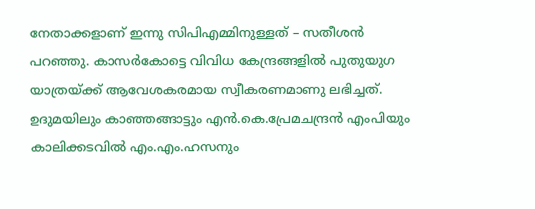നേതാക്കളാണ് ഇന്നു സിപിഎമ്മിനുള്ളത് – സതീശൻ പറഞ്ഞു. കാസർകോട്ടെ വിവിധ കേന്ദ്രങ്ങളിൽ പുതുയുഗ യാത്രയ്ക്ക് ആവേശകരമായ സ്വീകരണമാണു ലഭിച്ചത്.
ഉദുമയിലും കാഞ്ഞങ്ങാട്ടും എൻ.കെ.പ്രേമചന്ദ്രൻ എംപിയും കാലിക്കടവിൽ എം.എം.ഹസനും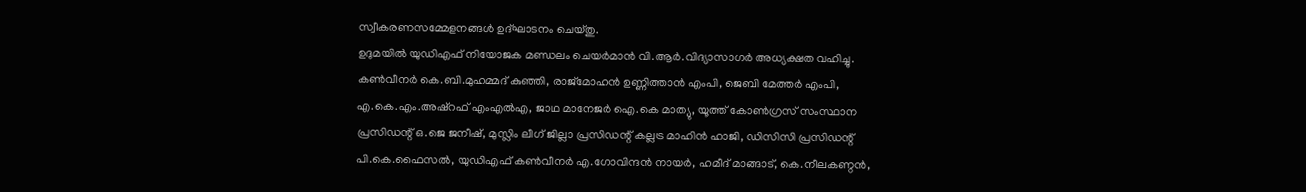സ്വീകരണസമ്മേളനങ്ങൾ ഉദ്ഘാടനം ചെയ്തു.
ഉദുമയിൽ യുഡിഎഫ് നിയോജക മണ്ഡലം ചെയർമാൻ വി.ആർ.വിദ്യാസാഗർ അധ്യക്ഷത വഹിച്ചു. കൺവീനർ കെ.ബി.മുഹമ്മദ് കുഞ്ഞി, രാജ്മോഹൻ ഉണ്ണിത്താൻ എംപി, ജെബി മേത്തർ എംപി, എ.കെ.എം.അഷ്റഫ് എംഎൽഎ, ജാഥ മാനേജർ ഐ.കെ മാത്യു, യൂത്ത് കോൺഗ്രസ് സംസ്ഥാന പ്രസിഡന്റ് ഒ.ജെ ജനീഷ്, മുസ്ലിം ലീഗ് ജില്ലാ പ്രസിഡന്റ് കല്ലട്ര മാഹിൻ ഹാജി, ഡിസിസി പ്രസിഡന്റ് പി.കെ.ഫൈസൽ, യുഡിഎഫ് കൺവീനർ എ.ഗോവിന്ദൻ നായർ, ഹമീദ് മാങ്ങാട്, കെ.നീലകണ്ഠൻ,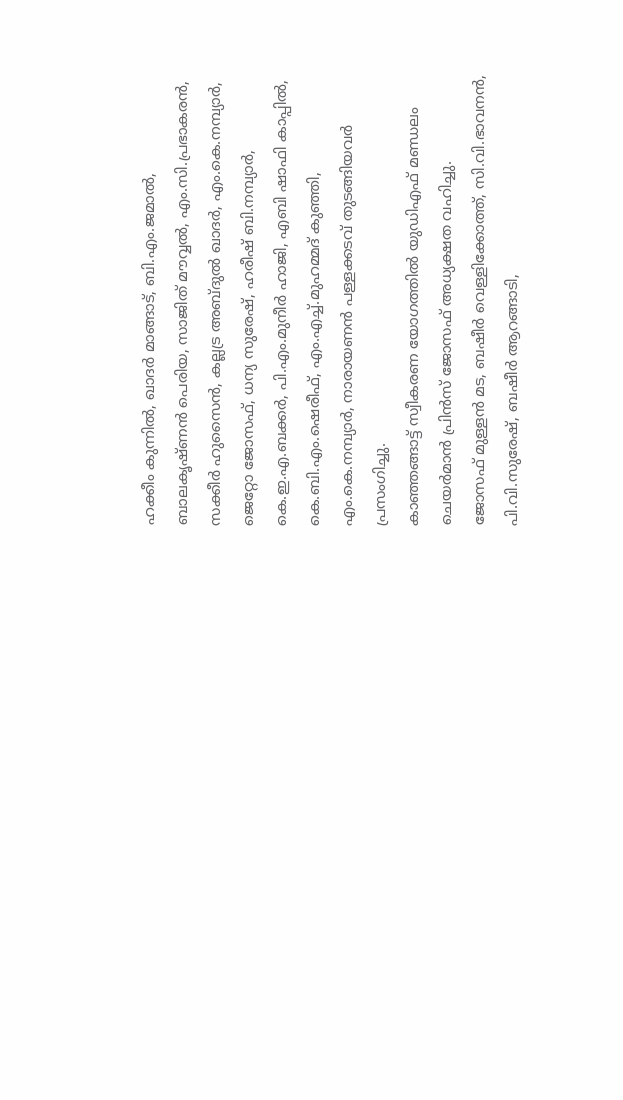ഹക്കീം കുന്നിൽ, ഖാദർ മാങ്ങാട്, ബി.എം.ജമാൽ, ബാലകൃഷ്ണൻ പെരിയ, സാജിത് മൗവ്വൽ, എം.സി.പ്രഭാകരൻ, സക്കീർ ഹുസൈൻ, കല്ലട്ര അബ്ദുൽ ഖാദർ, എം.കെ.നമ്പ്യാർ, ജെറ്റോ ജോസഫ്, ധന്യ സുരേഷ്, ഹരീഷ് ബി.നമ്പ്യാർ, കെ.ഇ.എ.ബക്കർ, പി.എം.മുനീർ ഹാജി, എബി ഷാഫി കാപ്പിൽ, കെ.ബി.എം.ഷെരീഫ്, എം.എച്ച്.മുഹമ്മദ് കുഞ്ഞി, എം.കെ.നമ്പ്യാർ, നാരായണൻ പള്ളക്കടവ് തുടങ്ങിയവർ പ്രസംഗിച്ചു.
കാഞ്ഞങ്ങാട്ട് സ്വീകരണ യോഗത്തിൽ യുഡിഎഫ് മണ്ഡലം ചെയർമാൻ പ്രിൻസ് ജോസഫ് അധ്യക്ഷത വഹിച്ചു.
ജോസഫ് മുള്ളൻ മട, ബഷീർ വെള്ളിക്കോത്ത്, സി.വി.ഭാവനൻ, പി.വി.സുരേഷ്, ബഷീർ ആറങ്ങാടി,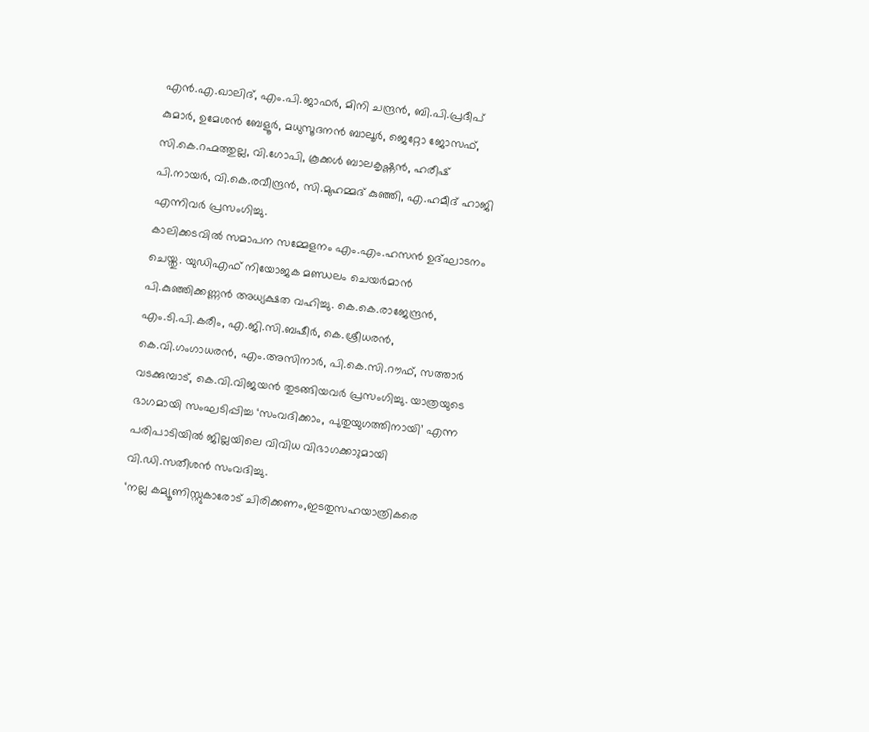എൻ.എ.ഖാലിദ്, എം.പി.ജാഫർ, മിനി ചന്ദ്രൻ, ബി.പി.പ്രദീപ് കുമാർ, ഉമേശൻ ബേളൂർ, മധുസൂദനൻ ബാലൂർ, ജെറ്റോ ജോസഫ്, സി.കെ.റഹ്മത്തുല്ല, വി.ഗോപി, കൂക്കൾ ബാലകൃഷ്ണൻ, ഹരീഷ് പി.നായർ, വി.കെ.രവീന്ദ്രൻ, സി.മുഹമ്മദ് കുഞ്ഞി, എ.ഹമീദ് ഹാജി എന്നിവർ പ്രസംഗിച്ചു.
കാലിക്കടവിൽ സമാപന സമ്മേളനം എം.എം.ഹസൻ ഉദ്ഘാടനം ചെയ്തു. യുഡിഎഫ് നിയോജക മണ്ഡലം ചെയർമാൻ പി.കുഞ്ഞിക്കണ്ണൻ അധ്യക്ഷത വഹിച്ചു. കെ.കെ.രാജേന്ദ്രൻ, എം.ടി.പി.കരീം, എ.ജി.സി.ബഷീർ, കെ.ശ്രീധരൻ, കെ.വി.ഗംഗാധരൻ, എം.അസിനാർ, പി.കെ.സി.റൗഫ്, സത്താർ വടക്കുമ്പാട്, കെ.വി.വിജയൻ തുടങ്ങിയവർ പ്രസംഗിച്ചു. യാത്രയുടെ ഭാഗമായി സംഘടിപ്പിച്ച ‘സംവദിക്കാം, പുതുയുഗത്തിനായി’ എന്ന പരിപാടിയിൽ ജില്ലയിലെ വിവിധ വിഭാഗക്കാുമായി വി.ഡി.സതീശൻ സംവദിച്ചു.
‘നല്ല കമ്യൂണിസ്റ്റുകാരോട് ചിരിക്കണം,ഇടതുസഹയാത്രികരെ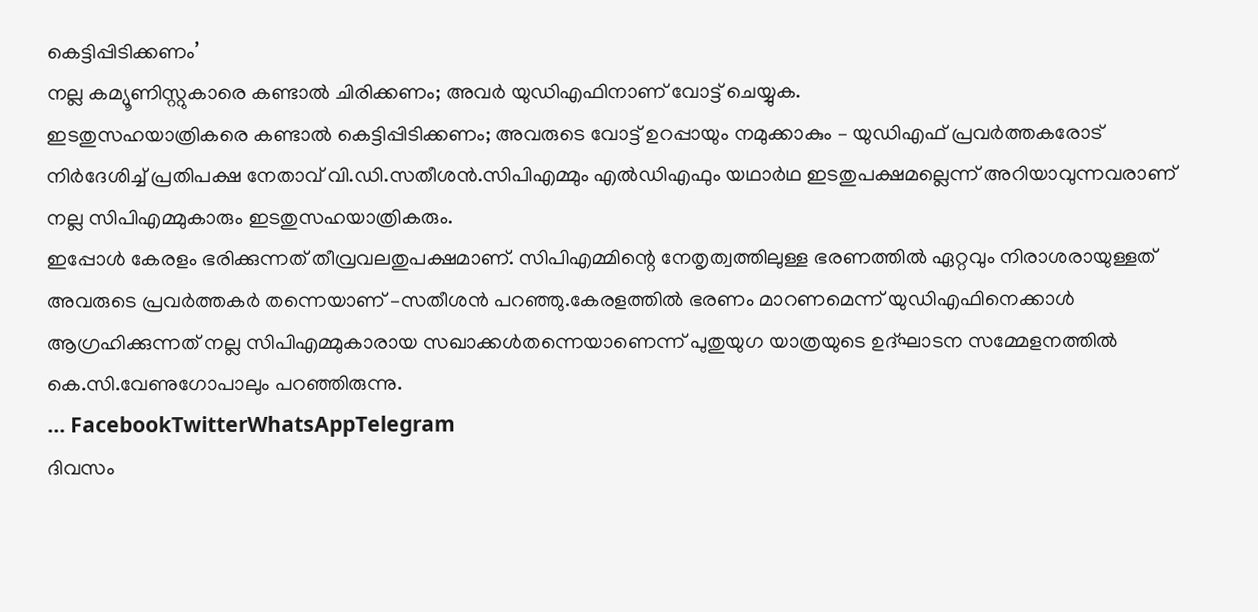കെട്ടിപ്പിടിക്കണം’
നല്ല കമ്യൂണിസ്റ്റുകാരെ കണ്ടാൽ ചിരിക്കണം; അവർ യുഡിഎഫിനാണ് വോട്ട് ചെയ്യുക.
ഇടതുസഹയാത്രികരെ കണ്ടാൽ കെട്ടിപ്പിടിക്കണം; അവരുടെ വോട്ട് ഉറപ്പായും നമുക്കാകും – യുഡിഎഫ് പ്രവർത്തകരോട് നിർദേശിച്ച് പ്രതിപക്ഷ നേതാവ് വി.ഡി.സതീശൻ.സിപിഎമ്മും എൽഡിഎഫും യഥാർഥ ഇടതുപക്ഷമല്ലെന്ന് അറിയാവുന്നവരാണ് നല്ല സിപിഎമ്മുകാരും ഇടതുസഹയാത്രികരും.
ഇപ്പോൾ കേരളം ഭരിക്കുന്നത് തീവ്രവലതുപക്ഷമാണ്. സിപിഎമ്മിന്റെ നേതൃത്വത്തിലുള്ള ഭരണത്തിൽ ഏറ്റവും നിരാശരായുള്ളത് അവരുടെ പ്രവർത്തകർ തന്നെയാണ് –സതീശൻ പറഞ്ഞു.കേരളത്തിൽ ഭരണം മാറണമെന്ന് യുഡിഎഫിനെക്കാൾ ആഗ്രഹിക്കുന്നത് നല്ല സിപിഎമ്മുകാരായ സഖാക്കൾതന്നെയാണെന്ന് പുതുയുഗ യാത്രയുടെ ഉദ്ഘാടന സമ്മേളനത്തിൽ കെ.സി.വേണുഗോപാലും പറഞ്ഞിരുന്നു.
… FacebookTwitterWhatsAppTelegram
ദിവസം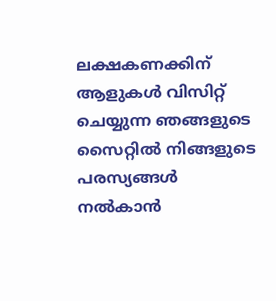ലക്ഷകണക്കിന് ആളുകൾ വിസിറ്റ് ചെയ്യുന്ന ഞങ്ങളുടെ സൈറ്റിൽ നിങ്ങളുടെ പരസ്യങ്ങൾ നൽകാൻ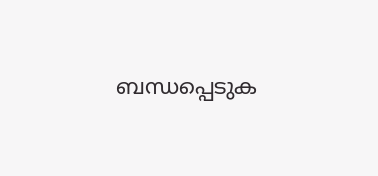ബന്ധപ്പെടുക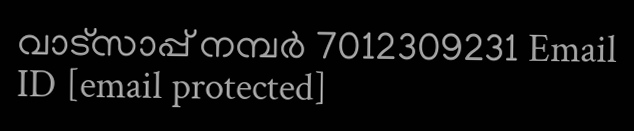വാട്സാപ്പ് നമ്പർ 7012309231 Email ID [email protected]